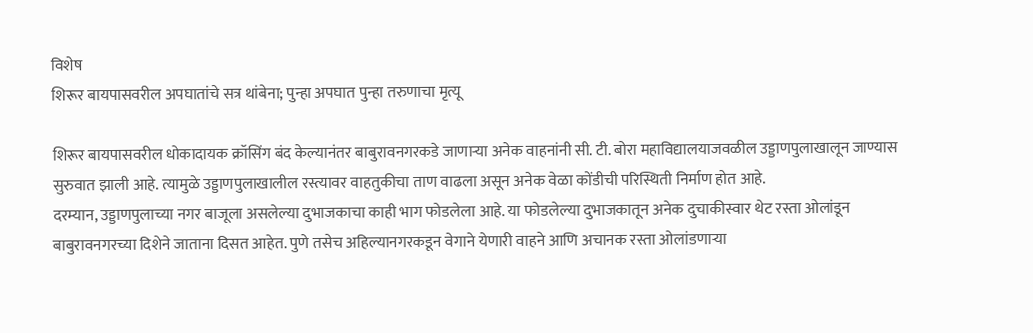विशेष
शिरूर बायपासवरील अपघातांचे सत्र थांबेना; पुन्हा अपघात पुन्हा तरुणाचा मृत्यू

शिरूर बायपासवरील धोकादायक क्रॉसिंग बंद केल्यानंतर बाबुरावनगरकडे जाणाऱ्या अनेक वाहनांनी सी. टी. बोरा महाविद्यालयाजवळील उड्डाणपुलाखालून जाण्यास सुरुवात झाली आहे. त्यामुळे उड्डाणपुलाखालील रस्त्यावर वाहतुकीचा ताण वाढला असून अनेक वेळा कोंडीची परिस्थिती निर्माण होत आहे.
दरम्यान, उड्डाणपुलाच्या नगर बाजूला असलेल्या दुभाजकाचा काही भाग फोडलेला आहे. या फोडलेल्या दुभाजकातून अनेक दुचाकीस्वार थेट रस्ता ओलांडून बाबुरावनगरच्या दिशेने जाताना दिसत आहेत. पुणे तसेच अहिल्यानगरकडून वेगाने येणारी वाहने आणि अचानक रस्ता ओलांडणाऱ्या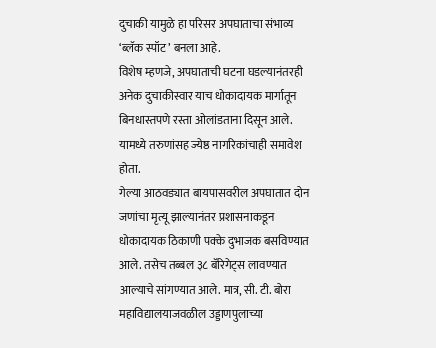दुचाकी यामुळे हा परिसर अपघाताचा संभाव्य ‘ब्लॅक स्पॉट’ बनला आहे.
विशेष म्हणजे, अपघाताची घटना घडल्यानंतरही अनेक दुचाकीस्वार याच धोकादायक मार्गातून बिनधास्तपणे रस्ता ओलांडताना दिसून आले. यामध्ये तरुणांसह ज्येष्ठ नागरिकांचाही समावेश होता.
गेल्या आठवड्यात बायपासवरील अपघातात दोन जणांचा मृत्यू झाल्यानंतर प्रशासनाकडून धोकादायक ठिकाणी पक्के दुभाजक बसविण्यात आले. तसेच तब्बल ३८ बॅरिगेट्स लावण्यात आल्याचे सांगण्यात आले. मात्र, सी. टी. बोरा महाविद्यालयाजवळील उड्डाणपुलाच्या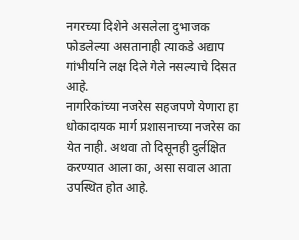नगरच्या दिशेने असलेला दुभाजक फोडलेल्या असतानाही त्याकडे अद्याप गांभीर्याने लक्ष दिले गेले नसल्याचे दिसत आहे.
नागरिकांच्या नजरेस सहजपणे येणारा हा धोकादायक मार्ग प्रशासनाच्या नजरेस का येत नाही. अथवा तो दिसूनही दुर्लक्षित करण्यात आला का, असा सवाल आता उपस्थित होत आहे.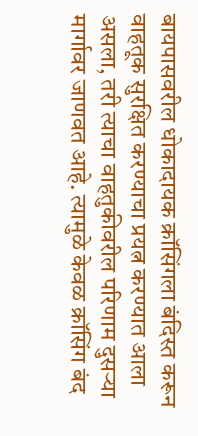बायपासवरील धोकादायक क्रॉसिंगला बंदिस्त करून वाहतूक सुरक्षित करण्याचा प्रयत्न करण्यात आला असला, तरी त्याचा वाहतुकीवरील परिणाम दुसऱ्या मार्गावर जाणवत आहे. त्यामुळे केवळ क्रॉसिंग बंद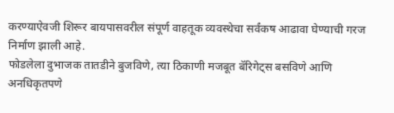करण्याऐवजी शिरूर बायपासवरील संपूर्ण वाहतूक व्यवस्थेचा सर्वंकष आढावा घेण्याची गरज निर्माण झाली आहे.
फोडलेला दुभाजक तातडीने बुजविणे, त्या ठिकाणी मजबूत बॅरिगेट्स बसविणे आणि अनधिकृतपणे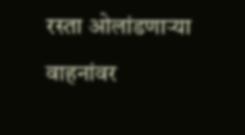रस्ता ओलांडणाऱ्या वाहनांवर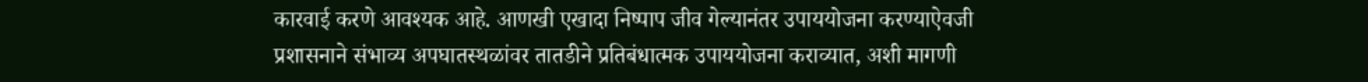कारवाई करणे आवश्यक आहे. आणखी एखादा निष्पाप जीव गेल्यानंतर उपाययोजना करण्याऐवजी प्रशासनाने संभाव्य अपघातस्थळांवर तातडीने प्रतिबंधात्मक उपाययोजना कराव्यात, अशी मागणी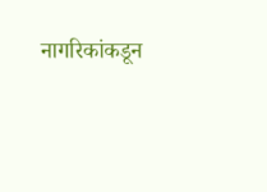नागरिकांकडून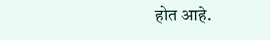होत आहे.